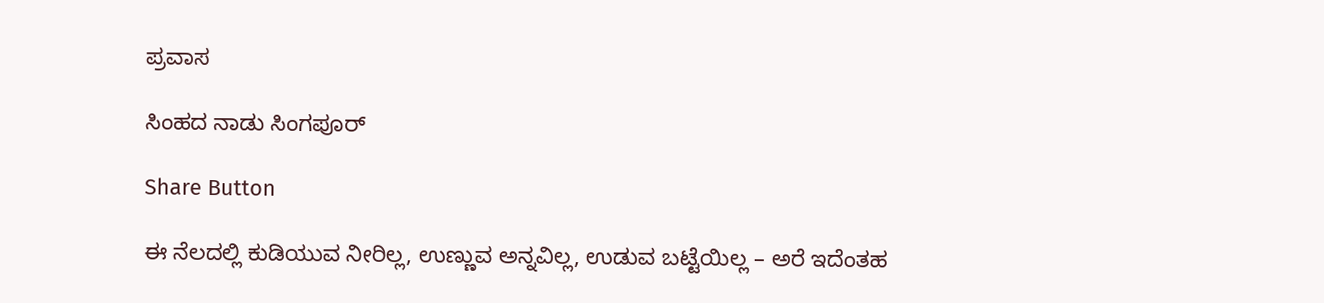ಪ್ರವಾಸ

ಸಿಂಹದ ನಾಡು ಸಿಂಗಪೂರ್

Share Button

ಈ ನೆಲದಲ್ಲಿ ಕುಡಿಯುವ ನೀರಿಲ್ಲ, ಉಣ್ಣುವ ಅನ್ನವಿಲ್ಲ, ಉಡುವ ಬಟ್ಟೆಯಿಲ್ಲ – ಅರೆ ಇದೆಂತಹ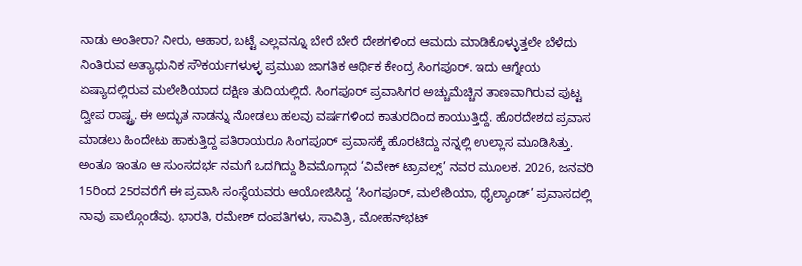ನಾಡು ಅಂತೀರಾ? ನೀರು, ಆಹಾರ, ಬಟ್ಟೆ ಎಲ್ಲವನ್ನೂ ಬೇರೆ ಬೇರೆ ದೇಶಗಳಿಂದ ಆಮದು ಮಾಡಿಕೊಳ್ಳುತ್ತಲೇ ಬೆಳೆದು ನಿಂತಿರುವ ಅತ್ಯಾಧುನಿಕ ಸೌಕರ್ಯಗಳುಳ್ಳ ಪ್ರಮುಖ ಜಾಗತಿಕ ಆರ್ಥಿಕ ಕೇಂದ್ರ ಸಿಂಗಪೂರ್. ಇದು ಆಗ್ನೇಯ ಏಷ್ಯಾದಲ್ಲಿರುವ ಮಲೇಶಿಯಾದ ದಕ್ಷಿಣ ತುದಿಯಲ್ಲಿದೆ. ಸಿಂಗಪೂರ್ ಪ್ರವಾಸಿಗರ ಅಚ್ಚುಮೆಚ್ಚಿನ ತಾಣವಾಗಿರುವ ಪುಟ್ಟ ದ್ವೀಪ ರಾಷ್ಟ್ರ. ಈ ಅದ್ಭುತ ನಾಡನ್ನು ನೋಡಲು ಹಲವು ವರ್ಷಗಳಿಂದ ಕಾತುರದಿಂದ ಕಾಯುತ್ತಿದ್ದೆ. ಹೊರದೇಶದ ಪ್ರವಾಸ ಮಾಡಲು ಹಿಂದೇಟು ಹಾಕುತ್ತಿದ್ದ ಪತಿರಾಯರೂ ಸಿಂಗಪೂರ್ ಪ್ರವಾಸಕ್ಕೆ ಹೊರಟಿದ್ದು ನನ್ನಲ್ಲಿ ಉಲ್ಲಾಸ ಮೂಡಿಸಿತ್ತು. ಅಂತೂ ಇಂತೂ ಆ ಸುಂಸದರ್ಭ ನಮಗೆ ಒದಗಿದ್ದು ಶಿವಮೊಗ್ಗಾದ ‘ವಿವೇಕ್ ಟ್ರಾವಲ್ಸ್’ ನವರ ಮೂಲಕ. 2026, ಜನವರಿ 15ರಿಂದ 25ರವರೆಗೆ ಈ ಪ್ರವಾಸಿ ಸಂಸ್ಥೆಯವರು ಆಯೋಜಿಸಿದ್ದ ‘ಸಿಂಗಪೂರ್, ಮಲೇಶಿಯಾ, ಥೈಲ್ಯಾಂಡ್’ ಪ್ರವಾಸದಲ್ಲಿ ನಾವು ಪಾಲ್ಗೊಂಡೆವು. ಭಾರತಿ, ರಮೇಶ್ ದಂಪತಿಗಳು, ಸಾವಿತ್ರಿ, ಮೋಹನ್‌ಭಟ್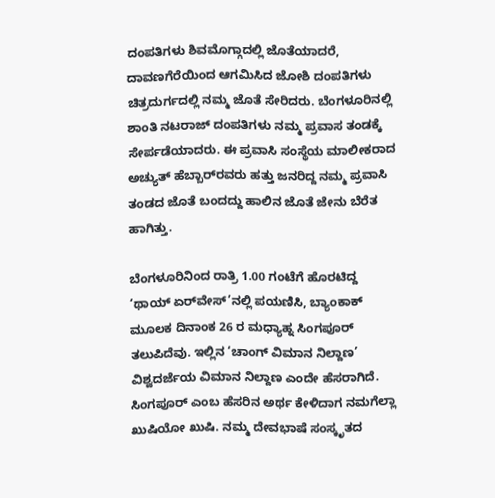ದಂಪತಿಗಳು ಶಿವಮೊಗ್ಗಾದಲ್ಲಿ ಜೊತೆಯಾದರೆ, ದಾವಣಗೆರೆಯಿಂದ ಆಗಮಿಸಿದ ಜೋಶಿ ದಂಪತಿಗಳು ಚಿತ್ರದುರ್ಗದಲ್ಲಿ ನಮ್ಮ ಜೊತೆ ಸೇರಿದರು. ಬೆಂಗಳೂರಿನಲ್ಲಿ ಶಾಂತಿ ನಟರಾಜ್ ದಂಪತಿಗಳು ನಮ್ಮ ಪ್ರವಾಸ ತಂಡಕ್ಕೆ ಸೇರ್ಪಡೆಯಾದರು. ಈ ಪ್ರವಾಸಿ ಸಂಸ್ಥೆಯ ಮಾಲೀಕರಾದ ಅಚ್ಯುತ್ ಹೆಬ್ಬಾರ್‌ರವರು ಹತ್ತು ಜನರಿದ್ದ ನಮ್ಮ ಪ್ರವಾಸಿ ತಂಡದ ಜೊತೆ ಬಂದದ್ದು ಹಾಲಿನ ಜೊತೆ ಜೇನು ಬೆರೆತ ಹಾಗಿತ್ತು.

ಬೆಂಗಳೂರಿನಿಂದ ರಾತ್ರಿ 1.00 ಗಂಟೆಗೆ ಹೊರಟಿದ್ದ ‘ಥಾಯ್ ಏರ್‌ವೇಸ್’ನಲ್ಲಿ ಪಯಣಿಸಿ, ಬ್ಯಾಂಕಾಕ್ ಮೂಲಕ ದಿನಾಂಕ 26 ರ ಮಧ್ಯಾಹ್ನ ಸಿಂಗಪೂರ್ ತಲುಪಿದೆವು. ಇಲ್ಲಿನ ‘ಚಾಂಗ್ ವಿಮಾನ ನಿಲ್ದಾಣ’ ವಿಶ್ವದರ್ಜೆಯ ವಿಮಾನ ನಿಲ್ದಾಣ ಎಂದೇ ಹೆಸರಾಗಿದೆ. ಸಿಂಗಪೂರ್ ಎಂಬ ಹೆಸರಿನ ಅರ್ಥ ಕೇಳಿದಾಗ ನಮಗೆಲ್ಲಾ ಖುಷಿಯೋ ಖುಷಿ. ನಮ್ಮ ದೇವಭಾಷೆ ಸಂಸ್ಕೃತದ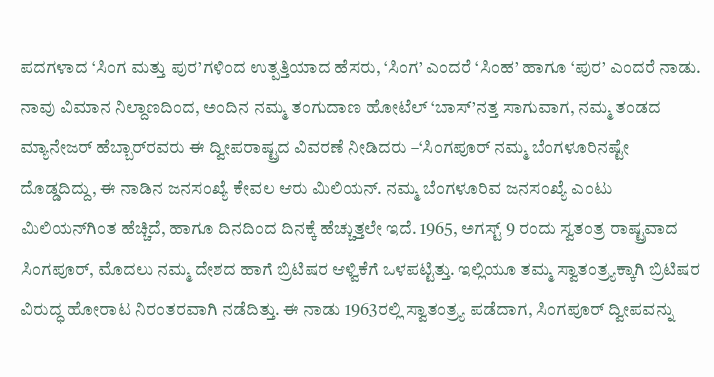ಪದಗಳಾದ ‘ಸಿಂಗ ಮತ್ತು ಪುರ’ಗಳಿಂದ ಉತ್ಪತ್ತಿಯಾದ ಹೆಸರು, ‘ಸಿಂಗ’ ಎಂದರೆ ‘ಸಿಂಹ’ ಹಾಗೂ ‘ಪುರ’ ಎಂದರೆ ನಾಡು. ನಾವು ವಿಮಾನ ನಿಲ್ದಾಣದಿಂದ, ಅಂದಿನ ನಮ್ಮ ತಂಗುದಾಣ ಹೋಟೆಲ್ ‘ಬಾಸ್’ನತ್ತ ಸಾಗುವಾಗ, ನಮ್ಮ ತಂಡದ ಮ್ಯಾನೇಜರ್ ಹೆಬ್ಬಾರ್‌ರವರು ಈ ದ್ವೀಪರಾಷ್ಟ್ರದ ವಿವರಣೆ ನೀಡಿದರು –‘ಸಿಂಗಪೂರ್ ನಮ್ಮ ಬೆಂಗಳೂರಿನಷ್ಟೇ ದೊಡ್ಡದಿದ್ದು, ಈ ನಾಡಿನ ಜನಸಂಖ್ಯೆ ಕೇವಲ ಆರು ಮಿಲಿಯನ್. ನಮ್ಮ ಬೆಂಗಳೂರಿವ ಜನಸಂಖ್ಯೆ ಎಂಟು ಮಿಲಿಯನ್‌ಗಿಂತ ಹೆಚ್ಚಿದೆ, ಹಾಗೂ ದಿನದಿಂದ ದಿನಕ್ಕೆ ಹೆಚ್ಚುತ್ತಲೇ ಇದೆ. 1965, ಅಗಸ್ಟ್ 9 ರಂದು ಸ್ವತಂತ್ರ ರಾಷ್ಟ್ರವಾದ ಸಿಂಗಪೂರ್, ಮೊದಲು ನಮ್ಮ ದೇಶದ ಹಾಗೆ ಬ್ರಿಟಿಷರ ಆಳ್ವಿಕೆಗೆ ಒಳಪಟ್ಟಿತ್ತು. ಇಲ್ಲಿಯೂ ತಮ್ಮ ಸ್ವಾತಂತ್ರ್ಯಕ್ಕಾಗಿ ಬ್ರಿಟಿಷರ ವಿರುದ್ಧ ಹೋರಾಟ ನಿರಂತರವಾಗಿ ನಡೆದಿತ್ತು. ಈ ನಾಡು 1963ರಲ್ಲಿ ಸ್ವಾತಂತ್ರ್ಯ ಪಡೆದಾಗ, ಸಿಂಗಪೂರ್ ದ್ವೀಪವನ್ನು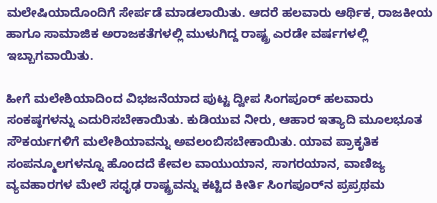ಮಲೇಷಿಯಾದೊಂದಿಗೆ ಸೇರ್ಪಡೆ ಮಾಡಲಾಯಿತು. ಆದರೆ ಹಲವಾರು ಆರ್ಥಿಕ, ರಾಜಕೀಯ ಹಾಗೂ ಸಾಮಾಜಿಕ ಅರಾಜಕತೆಗಳಲ್ಲಿ ಮುಳುಗಿದ್ದ ರಾಷ್ಟ್ರ ಎರಡೇ ವರ್ಷಗಳಲ್ಲಿ ಇಬ್ಬಾಗವಾಯಿತು.

ಹೀಗೆ ಮಲೇಶಿಯಾದಿಂದ ವಿಭಜನೆಯಾದ ಪುಟ್ಟ ದ್ವೀಪ ಸಿಂಗಪೂರ್ ಹಲವಾರು ಸಂಕಷ್ಠಗಳನ್ನು ಎದುರಿಸಬೇಕಾಯಿತು. ಕುಡಿಯುವ ನೀರು, ಆಹಾರ ಇತ್ಯಾದಿ ಮೂಲಭೂತ ಸೌಕರ್ಯಗಳಿಗೆ ಮಲೇಶಿಯಾವನ್ನು ಅವಲಂಬಿಸಬೇಕಾಯಿತು. ಯಾವ ಪ್ರಾಕೃತಿಕ ಸಂಪನ್ಮೂಲಗಳನ್ನೂ ಹೊಂದದೆ ಕೇವಲ ವಾಯುಯಾನ, ಸಾಗರಯಾನ, ವಾಣಿಜ್ಯ ವ್ಯವಹಾರಗಳ ಮೇಲೆ ಸಧೃಢ ರಾಷ್ಟ್ರವನ್ನು ಕಟ್ಟಿದ ಕೀರ್ತಿ ಸಿಂಗಪೂರ್‌ನ ಪ್ರಪ್ರಥಮ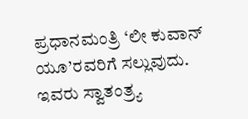ಪ್ರಧಾನಮಂತ್ರಿ ‘ಲೀ ಕುವಾನ್ ಯೂ’ರವರಿಗೆ ಸಲ್ಲುವುದು. ಇವರು ಸ್ವಾತಂತ್ರ್ಯ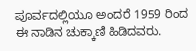ಪೂರ್ವದಲ್ಲಿಯೂ ಅಂದರೆ 1959 ರಿಂದ ಈ ನಾಡಿನ ಚುಕ್ಕಾಣಿ ಹಿಡಿದವರು.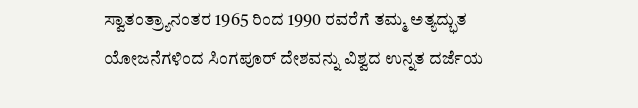ಸ್ವಾತಂತ್ರ್ಯಾನಂತರ 1965 ರಿಂದ 1990 ರವರೆಗೆ ತಮ್ಮ ಅತ್ಯದ್ಭುತ ಯೋಜನೆಗಳಿಂದ ಸಿಂಗಪೂರ್ ದೇಶವನ್ನು ವಿಶ್ವದ ಉನ್ನತ ದರ್ಜೆಯ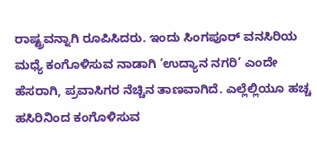ರಾಷ್ಟ್ರವನ್ನಾಗಿ ರೂಪಿಸಿದರು. ಇಂದು ಸಿಂಗಪೂರ್ ವನಸಿರಿಯ ಮಧ್ಯೆ ಕಂಗೊಳಿಸುವ ನಾಡಾಗಿ ‘ಉದ್ಯಾನ ನಗರಿ’ ಎಂದೇ ಹೆಸರಾಗಿ, ಪ್ರವಾಸಿಗರ ನೆಚ್ಚಿನ ತಾಣವಾಗಿದೆ. ಎಲ್ಲೆಲ್ಲಿಯೂ ಹಚ್ಚ ಹಸಿರಿನಿಂದ ಕಂಗೊಳಿಸುವ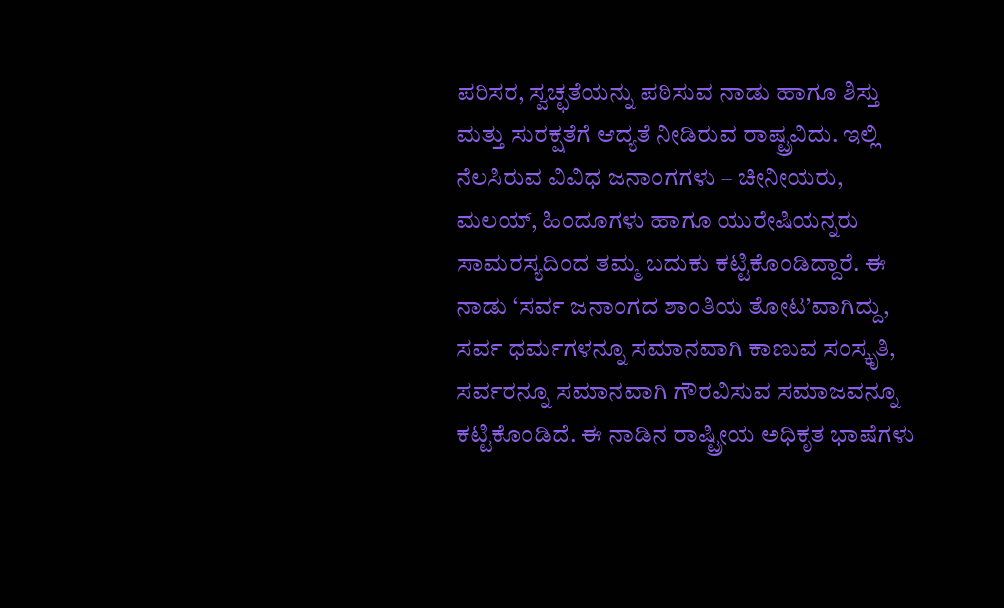ಪರಿಸರ, ಸ್ವಚ್ಛತೆಯನ್ನು ಪಠಿಸುವ ನಾಡು ಹಾಗೂ ಶಿಸ್ತು ಮತ್ತು ಸುರಕ್ಷತೆಗೆ ಆದ್ಯತೆ ನೀಡಿರುವ ರಾಷ್ಟ್ರವಿದು. ಇಲ್ಲಿ ನೆಲಸಿರುವ ವಿವಿಧ ಜನಾಂಗಗಳು – ಚೀನೀಯರು, ಮಲಯ್, ಹಿಂದೂಗಳು ಹಾಗೂ ಯುರೇಷಿಯನ್ನರು ಸಾಮರಸ್ಯದಿಂದ ತಮ್ಮ ಬದುಕು ಕಟ್ಟಿಕೊಂಡಿದ್ದಾರೆ. ಈ ನಾಡು ‘ಸರ್ವ ಜನಾಂಗದ ಶಾಂತಿಯ ತೋಟ’ವಾಗಿದ್ದು, ಸರ್ವ ಧರ್ಮಗಳನ್ನೂ ಸಮಾನವಾಗಿ ಕಾಣುವ ಸಂಸ್ಕೃತಿ, ಸರ್ವರನ್ನೂ ಸಮಾನವಾಗಿ ಗೌರವಿಸುವ ಸಮಾಜವನ್ನೂ ಕಟ್ಟಿಕೊಂಡಿದೆ. ಈ ನಾಡಿನ ರಾಷ್ಟ್ರೀಯ ಅಧಿಕೃತ ಭಾಷೆಗಳು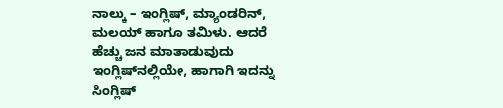ನಾಲ್ಕು – ಇಂಗ್ಲಿಷ್, ಮ್ಯಾಂಡರಿನ್, ಮಲಯ್ ಹಾಗೂ ತಮಿಳು. ಆದರೆ ಹೆಚ್ಚು ಜನ ಮಾತಾಡುವುದು ಇಂಗ್ಲಿಷ್‌ನಲ್ಲಿಯೇ, ಹಾಗಾಗಿ ಇದನ್ನು ಸಿಂಗ್ಲಿಷ್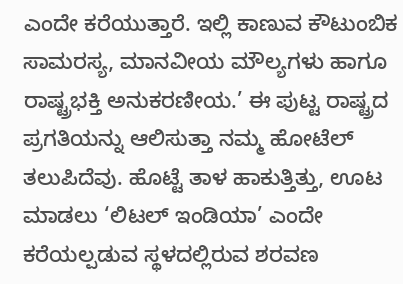ಎಂದೇ ಕರೆಯುತ್ತಾರೆ. ಇಲ್ಲಿ ಕಾಣುವ ಕೌಟುಂಬಿಕ ಸಾಮರಸ್ಯ, ಮಾನವೀಯ ಮೌಲ್ಯಗಳು ಹಾಗೂ ರಾಷ್ಟ್ರಭಕ್ತಿ ಅನುಕರಣೀಯ.’ ಈ ಪುಟ್ಟ ರಾಷ್ಟ್ರದ ಪ್ರಗತಿಯನ್ನು ಆಲಿಸುತ್ತಾ ನಮ್ಮ ಹೋಟೆಲ್ ತಲುಪಿದೆವು. ಹೊಟ್ಟೆ ತಾಳ ಹಾಕುತ್ತಿತ್ತು, ಊಟ ಮಾಡಲು ‘ಲಿಟಲ್ ಇಂಡಿಯಾ’ ಎಂದೇ ಕರೆಯಲ್ಪಡುವ ಸ್ಥಳದಲ್ಲಿರುವ ಶರವಣ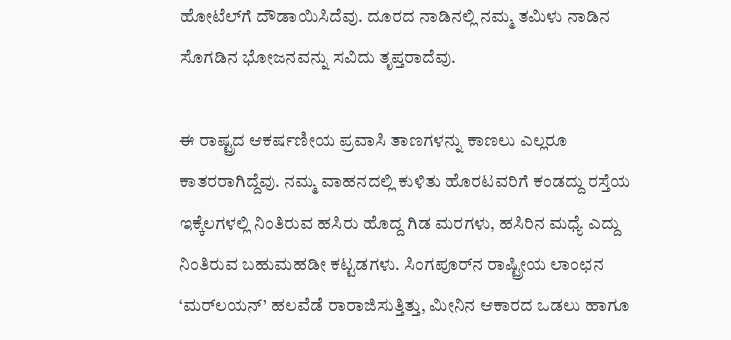ಹೋಟೆಲ್‌ಗೆ ದೌಡಾಯಿಸಿದೆವು. ದೂರದ ನಾಡಿನಲ್ಲಿ ನಮ್ಮ ತಮಿಳು ನಾಡಿನ ಸೊಗಡಿನ ಭೋಜನವನ್ನು ಸವಿದು ತೃಪ್ತರಾದೆವು.

ಈ ರಾಷ್ಟ್ರದ ಆಕರ್ಷಣೀಯ ಪ್ರವಾಸಿ ತಾಣಗಳನ್ನು ಕಾಣಲು ಎಲ್ಲರೂ ಕಾತರರಾಗಿದ್ದೆವು. ನಮ್ಮ ವಾಹನದಲ್ಲಿ ಕುಳಿತು ಹೊರಟವರಿಗೆ ಕಂಡದ್ದು ರಸ್ತೆಯ ಇಕ್ಕೆಲಗಳಲ್ಲಿ ನಿಂತಿರುವ ಹಸಿರು ಹೊದ್ದ ಗಿಡ ಮರಗಳು, ಹಸಿರಿನ ಮಧ್ಯೆ ಎದ್ದು ನಿಂತಿರುವ ಬಹುಮಹಡೀ ಕಟ್ಟಡಗಳು. ಸಿಂಗಪೂರ್‌ನ ರಾಷ್ಟ್ರೀಯ ಲಾಂಛನ ‘ಮರ್‌ಲಯನ್’ ಹಲವೆಡೆ ರಾರಾಜಿಸುತ್ತಿತ್ತು, ಮೀನಿನ ಆಕಾರದ ಒಡಲು ಹಾಗೂ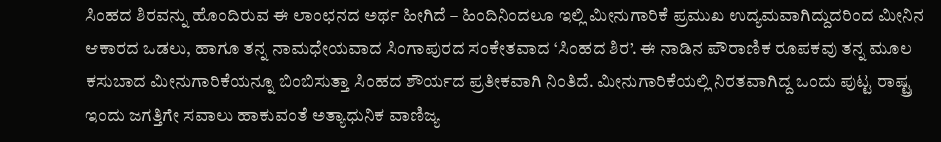ಸಿಂಹದ ಶಿರವನ್ನು ಹೊಂದಿರುವ ಈ ಲಾಂಛನದ ಅರ್ಥ ಹೀಗಿದೆ – ಹಿಂದಿನಿಂದಲೂ ಇಲ್ಲಿ ಮೀನುಗಾರಿಕೆ ಪ್ರಮುಖ ಉದ್ಯಮವಾಗಿದ್ದುದರಿಂದ ಮೀನಿನ ಆಕಾರದ ಒಡಲು, ಹಾಗೂ ತನ್ನ ನಾಮಧೇಯವಾದ ಸಿಂಗಾಪುರದ ಸಂಕೇತವಾದ ‘ಸಿಂಹದ ಶಿರ’. ಈ ನಾಡಿನ ಪೌರಾಣಿಕ ರೂಪಕವು ತನ್ನ ಮೂಲ ಕಸುಬಾದ ಮೀನುಗಾರಿಕೆಯನ್ನೂ ಬಿಂಬಿಸುತ್ತಾ ಸಿಂಹದ ಶೌರ್ಯದ ಪ್ರತೀಕವಾಗಿ ನಿಂತಿದೆ. ಮೀನುಗಾರಿಕೆಯಲ್ಲಿ ನಿರತವಾಗಿದ್ದ ಒಂದು ಪುಟ್ಟ ರಾಷ್ಟ್ರ ಇಂದು ಜಗತ್ತಿಗೇ ಸವಾಲು ಹಾಕುವಂತೆ ಅತ್ಯಾಧುನಿಕ ವಾಣಿಜ್ಯ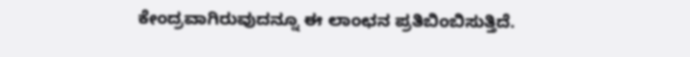ಕೇಂದ್ರವಾಗಿರುವುದನ್ನೂ ಈ ಲಾಂಛನ ಪ್ರತಿಬಿಂಬಿಸುತ್ತಿದೆ.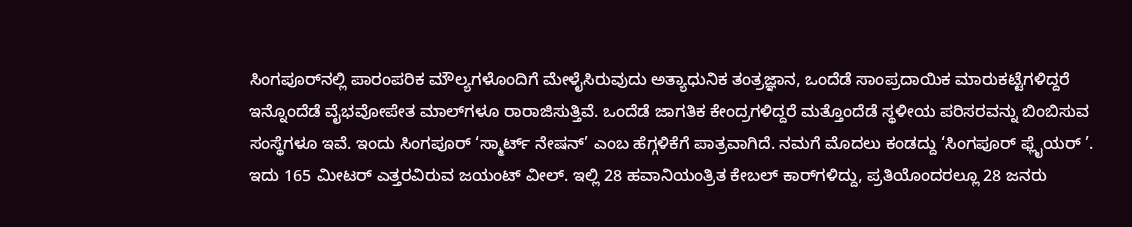ಸಿಂಗಪೂರ್‌ನಲ್ಲಿ ಪಾರಂಪರಿಕ ಮೌಲ್ಯಗಳೊಂದಿಗೆ ಮೇಳೈಸಿರುವುದು ಅತ್ಯಾಧುನಿಕ ತಂತ್ರಜ್ಞಾನ, ಒಂದೆಡೆ ಸಾಂಪ್ರದಾಯಿಕ ಮಾರುಕಟ್ಟೆಗಳಿದ್ದರೆ ಇನ್ನೊಂದೆಡೆ ವೈಭವೋಪೇತ ಮಾಲ್‌ಗಳೂ ರಾರಾಜಿಸುತ್ತಿವೆ. ಒಂದೆಡೆ ಜಾಗತಿಕ ಕೇಂದ್ರಗಳಿದ್ದರೆ ಮತ್ತೊಂದೆಡೆ ಸ್ಥಳೀಯ ಪರಿಸರವನ್ನು ಬಿಂಬಿಸುವ ಸಂಸ್ಥೆಗಳೂ ಇವೆ. ಇಂದು ಸಿಂಗಪೂರ್ ‘ಸ್ಮಾರ್ಟ್ ನೇಷನ್’ ಎಂಬ ಹೆಗ್ಗಳಿಕೆಗೆ ಪಾತ್ರವಾಗಿದೆ. ನಮಗೆ ಮೊದಲು ಕಂಡದ್ದು ‘ಸಿಂಗಪೂರ್ ಫ್ಲೈಯರ್ ’. ಇದು 165 ಮೀಟರ್ ಎತ್ತರವಿರುವ ಜಯಂಟ್ ವೀಲ್. ಇಲ್ಲಿ 28 ಹವಾನಿಯಂತ್ರಿತ ಕೇಬಲ್ ಕಾರ್‌ಗಳಿದ್ದು, ಪ್ರತಿಯೊಂದರಲ್ಲೂ 28 ಜನರು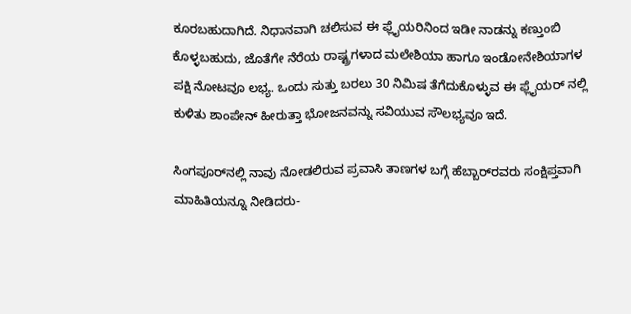ಕೂರಬಹುದಾಗಿದೆ. ನಿಧಾನವಾಗಿ ಚಲಿಸುವ ಈ ಫ್ಲೈಯರಿನಿಂದ ಇಡೀ ನಾಡನ್ನು ಕಣ್ತುಂಬಿ ಕೊಳ್ಳಬಹುದು, ಜೊತೆಗೇ ನೆರೆಯ ರಾಷ್ಟ್ರಗಳಾದ ಮಲೇಶಿಯಾ ಹಾಗೂ ಇಂಡೋನೇಶಿಯಾಗಳ ಪಕ್ಷಿ ನೋಟವೂ ಲಭ್ಯ. ಒಂದು ಸುತ್ತು ಬರಲು 30 ನಿಮಿಷ ತೆಗೆದುಕೊಳ್ಳುವ ಈ ಫ್ಲೈಯರ್ ನಲ್ಲಿ ಕುಳಿತು ಶಾಂಪೇನ್ ಹೀರುತ್ತಾ ಭೋಜನವನ್ನು ಸವಿಯುವ ಸೌಲಭ್ಯವೂ ಇದೆ.

ಸಿಂಗಪೂರ್‌ನಲ್ಲಿ ನಾವು ನೋಡಲಿರುವ ಪ್ರವಾಸಿ ತಾಣಗಳ ಬಗ್ಗೆ ಹೆಬ್ಬಾರ್‌ರವರು ಸಂಕ್ಷಿಪ್ತವಾಗಿ ಮಾಹಿತಿಯನ್ನೂ ನೀಡಿದರು-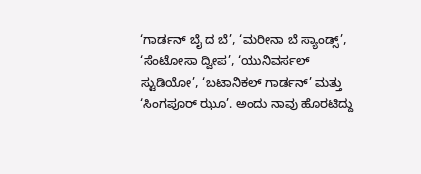‘ಗಾರ್ಡನ್ ಬೈ ದ ಬೆ’, ‘ಮರೀನಾ ಬೆ ಸ್ಯಾಂಡ್ಸ್’, ‘ಸೆಂಟೋಸಾ ದ್ವೀಪ’, ‘ಯುನಿವರ್ಸಲ್ ಸ್ಟುಡಿಯೋ’, ‘ಬಟಾನಿಕಲ್ ಗಾರ್ಡನ್’ ಮತ್ತು ‘ಸಿಂಗಪೂರ್ ಝೂ’. ಅಂದು ನಾವು ಹೊರಟಿದ್ದು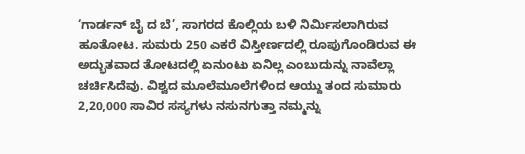‘ಗಾರ್ಡನ್ ಬೈ ದ ಬೆ’, ಸಾಗರದ ಕೊಲ್ಲಿಯ ಬಳಿ ನಿರ್ಮಿಸಲಾಗಿರುವ ಹೂತೋಟ. ಸುಮರು 250 ಎಕರೆ ವಿಸ್ತೀರ್ಣದಲ್ಲಿ ರೂಪುಗೊಂಡಿರುವ ಈ ಅದ್ಭುತವಾದ ತೋಟದಲ್ಲಿ ಏನುಂಟು ಏನಿಲ್ಲ ಎಂಬುದುನ್ನು ನಾವೆಲ್ಲಾ ಚರ್ಚಿಸಿದೆವು. ವಿಶ್ವದ ಮೂಲೆಮೂಲೆಗಳಿಂದ ಆಯ್ದು ತಂದ ಸುಮಾರು 2,20,000 ಸಾವಿರ ಸಸ್ಯಗಳು ನಸುನಗುತ್ತಾ ನಮ್ಮನ್ನು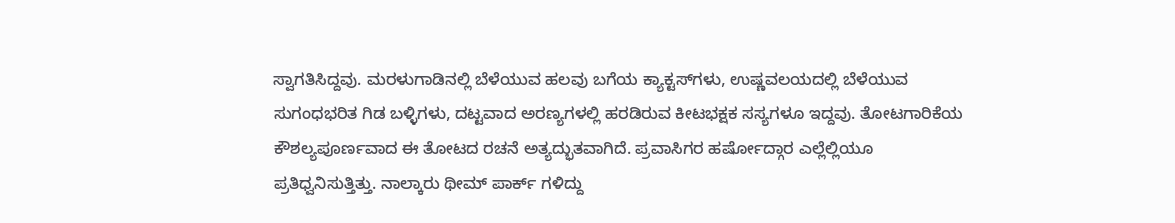ಸ್ವಾಗತಿಸಿದ್ದವು. ಮರಳುಗಾಡಿನಲ್ಲಿ ಬೆಳೆಯುವ ಹಲವು ಬಗೆಯ ಕ್ಯಾಕ್ಟಸ್‌ಗಳು, ಉಷ್ಣವಲಯದಲ್ಲಿ ಬೆಳೆಯುವ ಸುಗಂಧಭರಿತ ಗಿಡ ಬಳ್ಳಿಗಳು, ದಟ್ಟವಾದ ಅರಣ್ಯಗಳಲ್ಲಿ ಹರಡಿರುವ ಕೀಟಭಕ್ಷಕ ಸಸ್ಯಗಳೂ ಇದ್ದವು. ತೋಟಗಾರಿಕೆಯ ಕೌಶಲ್ಯಪೂರ್ಣವಾದ ಈ ತೋಟದ ರಚನೆ ಅತ್ಯದ್ಭುತವಾಗಿದೆ. ಪ್ರವಾಸಿಗರ ಹರ್ಷೋದ್ಗಾರ ಎಲ್ಲೆಲ್ಲಿಯೂ ಪ್ರತಿಧ್ವನಿಸುತ್ತಿತ್ತು. ನಾಲ್ಕಾರು ಥೀಮ್ ಪಾರ್ಕ್ ಗಳಿದ್ದು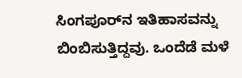ಸಿಂಗಪೂರ್‌ನ ಇತಿಹಾಸವನ್ನು ಬಿಂಬಿಸುತ್ತಿದ್ದವು. ಒಂದೆಡೆ ಮಳೆ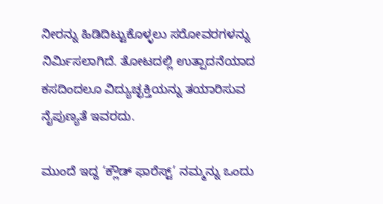ನೀರನ್ನು ಹಿಡಿದಿಟ್ಟುಕೊಳ್ಳಲು ಸರೋವರಗಳನ್ನು ನಿರ್ಮಿಸಲಾಗಿದೆ. ತೋಟದಲ್ಲಿ ಉತ್ಪಾದನೆಯಾದ ಕಸದಿಂದಲೂ ವಿದ್ಯುಚ್ಛಕ್ತಿಯನ್ನು ತಯಾರಿಸುವ ನೈಪುಣ್ಯತೆ ಇವರದು.

ಮುಂದೆ ಇದ್ದ ‘ಕ್ಲೌಡ್ ಫಾರೆಸ್ಟ್’ ನಮ್ಮನ್ನು ಒಂದು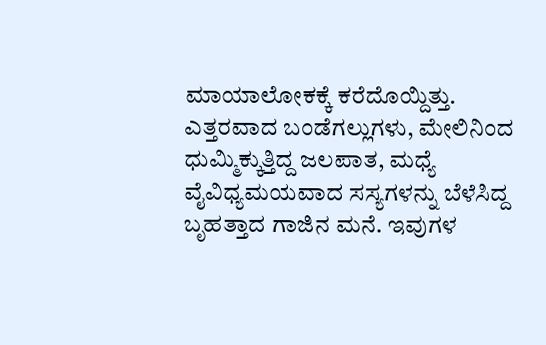ಮಾಯಾಲೋಕಕ್ಕೆ ಕರೆದೊಯ್ದಿತ್ತು. ಎತ್ತರವಾದ ಬಂಡೆಗಲ್ಲುಗಳು, ಮೇಲಿನಿಂದ ಧುಮ್ಮಿಕ್ಕುತ್ತಿದ್ದ ಜಲಪಾತ, ಮಧ್ಯೆ ವೈವಿಧ್ಯಮಯವಾದ ಸಸ್ಯಗಳನ್ನು ಬೆಳೆಸಿದ್ದ ಬೃಹತ್ತಾದ ಗಾಜಿನ ಮನೆ. ಇವುಗಳ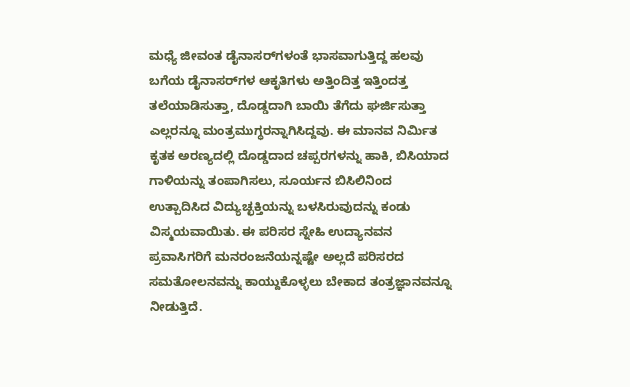ಮಧ್ಯೆ ಜೀವಂತ ಡೈನಾಸರ್‌ಗಳಂತೆ ಭಾಸವಾಗುತ್ತಿದ್ದ ಹಲವು ಬಗೆಯ ಡೈನಾಸರ್‌ಗಳ ಆಕೃತಿಗಳು ಅತ್ತಿಂದಿತ್ತ ಇತ್ತಿಂದತ್ತ ತಲೆಯಾಡಿಸುತ್ತಾ, ದೊಡ್ಡದಾಗಿ ಬಾಯಿ ತೆಗೆದು ಘರ್ಜಿಸುತ್ತಾ ಎಲ್ಲರನ್ನೂ ಮಂತ್ರಮುಗ್ಧರನ್ನಾಗಿಸಿದ್ದವು. ಈ ಮಾನವ ನಿರ್ಮಿತ ಕೃತಕ ಅರಣ್ಯದಲ್ಲಿ ದೊಡ್ಡದಾದ ಚಪ್ಪರಗಳನ್ನು ಹಾಕಿ, ಬಿಸಿಯಾದ ಗಾಳಿಯನ್ನು ತಂಪಾಗಿಸಲು, ಸೂರ್ಯನ ಬಿಸಿಲಿನಿಂದ ಉತ್ಪಾದಿಸಿದ ವಿದ್ಯುಚ್ಛಕ್ತಿಯನ್ನು ಬಳಸಿರುವುದನ್ನು ಕಂಡು ವಿಸ್ಮಯವಾಯಿತು. ಈ ಪರಿಸರ ಸ್ನೇಹಿ ಉದ್ಯಾನವನ ಪ್ರವಾಸಿಗರಿಗೆ ಮನರಂಜನೆಯನ್ನಷ್ಟೇ ಅಲ್ಲದೆ ಪರಿಸರದ ಸಮತೋಲನವನ್ನು ಕಾಯ್ದುಕೊಳ್ಳಲು ಬೇಕಾದ ತಂತ್ರಜ್ಞಾನವನ್ನೂ ನೀಡುತ್ತಿದೆ.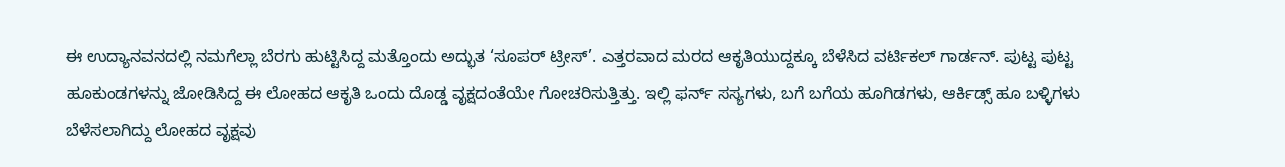ಈ ಉದ್ಯಾನವನದಲ್ಲಿ ನಮಗೆಲ್ಲಾ ಬೆರಗು ಹುಟ್ಟಿಸಿದ್ದ ಮತ್ತೊಂದು ಅದ್ಭುತ ‘ಸೂಪರ್ ಟ್ರೀಸ್’. ಎತ್ತರವಾದ ಮರದ ಆಕೃತಿಯುದ್ದಕ್ಕೂ ಬೆಳೆಸಿದ ವರ್ಟಿಕಲ್ ಗಾರ್ಡನ್. ಪುಟ್ಟ ಪುಟ್ಟ ಹೂಕುಂಡಗಳನ್ನು ಜೋಡಿಸಿದ್ದ ಈ ಲೋಹದ ಆಕೃತಿ ಒಂದು ದೊಡ್ಡ ವೃಕ್ಷದಂತೆಯೇ ಗೋಚರಿಸುತ್ತಿತ್ತು. ಇಲ್ಲಿ ಫರ್ನ್ ಸಸ್ಯಗಳು, ಬಗೆ ಬಗೆಯ ಹೂಗಿಡಗಳು, ಆರ್ಕಿಡ್ಸ್ ಹೂ ಬಳ್ಳಿಗಳು ಬೆಳೆಸಲಾಗಿದ್ದು ಲೋಹದ ವೃಕ್ಷವು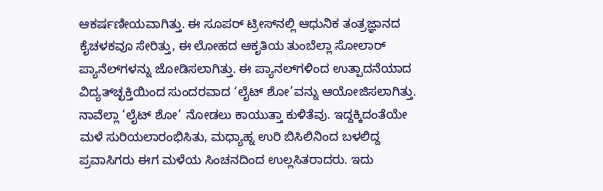ಆಕರ್ಷಣೀಯವಾಗಿತ್ತು. ಈ ಸೂಪರ್ ಟ್ರೀಸ್‌ನಲ್ಲಿ ಆಧುನಿಕ ತಂತ್ರಜ್ಞಾನದ ಕೈಚಳಕವೂ ಸೇರಿತ್ತು, ಈ ಲೋಹದ ಆಕೃತಿಯ ತುಂಬೆಲ್ಲಾ ಸೋಲಾರ್ ಪ್ಯಾನೆಲ್‌ಗಳನ್ನು ಜೋಡಿಸಲಾಗಿತ್ತು. ಈ ಪ್ಯಾನಲ್‌ಗಳಿಂದ ಉತ್ಪಾದನೆಯಾದ ವಿದ್ಯತ್‌ಚ್ಛಕ್ತಿಯಿಂದ ಸುಂದರವಾದ ‘ಲೈಟ್ ಶೋ’ವನ್ನು ಆಯೋಜಿಸಲಾಗಿತ್ತು. ನಾವೆಲ್ಲಾ ‘ಲೈಟ್ ಶೋ’ ನೋಡಲು ಕಾಯುತ್ತಾ ಕುಳಿತೆವು. ಇದ್ದಕ್ಕಿದಂತೆಯೇ ಮಳೆ ಸುರಿಯಲಾರಂಭಿಸಿತು, ಮಧ್ಯಾಹ್ನ ಉರಿ ಬಿಸಿಲಿನಿಂದ ಬಳಲಿದ್ದ ಪ್ರವಾಸಿಗರು ಈಗ ಮಳೆಯ ಸಿಂಚನದಿಂದ ಉಲ್ಲಸಿತರಾದರು. ಇದು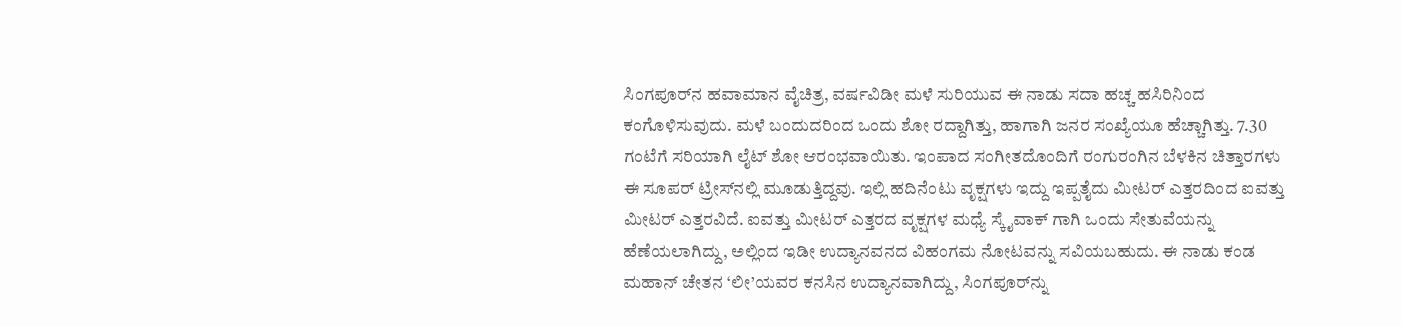ಸಿಂಗಪೂರ್‌ನ ಹವಾಮಾನ ವೈಚಿತ್ರ, ವರ್ಷವಿಡೀ ಮಳೆ ಸುರಿಯುವ ಈ ನಾಡು ಸದಾ ಹಚ್ಚ ಹಸಿರಿನಿಂದ ಕಂಗೊಳಿಸುವುದು. ಮಳೆ ಬಂದುದರಿಂದ ಒಂದು ಶೋ ರದ್ದಾಗಿತ್ತು, ಹಾಗಾಗಿ ಜನರ ಸಂಖ್ಯೆಯೂ ಹೆಚ್ಚಾಗಿತ್ತು. 7.30 ಗಂಟೆಗೆ ಸರಿಯಾಗಿ ಲೈಟ್ ಶೋ ಆರಂಭವಾಯಿತು. ಇಂಪಾದ ಸಂಗೀತದೊಂದಿಗೆ ರಂಗುರಂಗಿನ ಬೆಳಕಿನ ಚಿತ್ತಾರಗಳು ಈ ಸೂಪರ್ ಟ್ರೀಸ್‌ನಲ್ಲಿ ಮೂಡುತ್ತಿದ್ದವು. ಇಲ್ಲಿ ಹದಿನೆಂಟು ವೃಕ್ಷಗಳು ಇದ್ದು ಇಪ್ಪತೈದು ಮೀಟರ್ ಎತ್ತರದಿಂದ ಐವತ್ತು ಮೀಟರ್ ಎತ್ತರವಿದೆ. ಐವತ್ತು ಮೀಟರ್ ಎತ್ತರದ ವೃಕ್ಷಗಳ ಮಧ್ಯೆ ಸ್ಕೈವಾಕ್ ಗಾಗಿ ಒಂದು ಸೇತುವೆಯನ್ನು ಹೆಣೆಯಲಾಗಿದ್ದು, ಅಲ್ಲಿಂದ ಇಡೀ ಉದ್ಯಾನವನದ ವಿಹಂಗಮ ನೋಟವನ್ನು ಸವಿಯಬಹುದು. ಈ ನಾಡು ಕಂಡ ಮಹಾನ್ ಚೇತನ ‘ಲೀ’ಯವರ ಕನಸಿನ ಉದ್ಯಾನವಾಗಿದ್ದು, ಸಿಂಗಪೂರ್‌ನ್ನು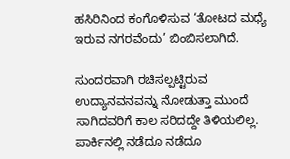ಹಸಿರಿನಿಂದ ಕಂಗೊಳಿಸುವ ‘ತೋಟದ ಮಧ್ಯೆ ಇರುವ ನಗರವೆಂದು’ ಬಿಂಬಿಸಲಾಗಿದೆ.

ಸುಂದರವಾಗಿ ರಚಿಸಲ್ಪಟ್ಟಿರುವ ಉದ್ಯಾನವನವನ್ನು ನೋಡುತ್ತಾ ಮುಂದೆ ಸಾಗಿದವರಿಗೆ ಕಾಲ ಸರಿದದ್ದೇ ತಿಳಿಯಲಿಲ್ಲ. ಪಾರ್ಕಿನಲ್ಲಿ ನಡೆದೂ ನಡೆದೂ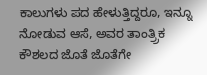ಕಾಲುಗಳು ಪದ ಹೇಳುತ್ತಿದ್ದರೂ, ಇನ್ನೂ ನೋಡುವ ಆಸೆ, ಅವರ ತಾಂತ್ರ‍್ರಿಕ ಕೌಶಲದ ಜೊತೆ ಜೊತೆಗೇ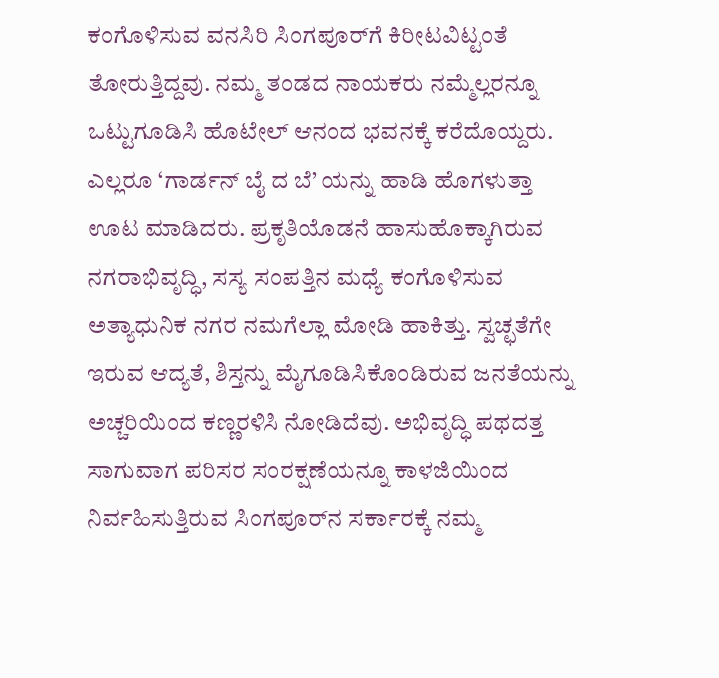ಕಂಗೊಳಿಸುವ ವನಸಿರಿ ಸಿಂಗಪೂರ್‌ಗೆ ಕಿರೀಟವಿಟ್ಟಂತೆ ತೋರುತ್ತಿದ್ದವು. ನಮ್ಮ ತಂಡದ ನಾಯಕರು ನಮ್ಮೆಲ್ಲರನ್ನೂ ಒಟ್ಟುಗೂಡಿಸಿ ಹೊಟೇಲ್ ಆನಂದ ಭವನಕ್ಕೆ ಕರೆದೊಯ್ದರು. ಎಲ್ಲರೂ ‘ಗಾರ್ಡನ್ ಬೈ ದ ಬೆ’ ಯನ್ನು ಹಾಡಿ ಹೊಗಳುತ್ತಾ ಊಟ ಮಾಡಿದರು. ಪ್ರಕೃತಿಯೊಡನೆ ಹಾಸುಹೊಕ್ಕಾಗಿರುವ ನಗರಾಭಿವೃದ್ಧಿ, ಸಸ್ಯ ಸಂಪತ್ತಿನ ಮಧ್ಯೆ ಕಂಗೊಳಿಸುವ ಅತ್ಯಾಧುನಿಕ ನಗರ ನಮಗೆಲ್ಲಾ ಮೋಡಿ ಹಾಕಿತ್ತು. ಸ್ವಚ್ಛತೆಗೇ ಇರುವ ಆದ್ಯತೆ, ಶಿಸ್ತನ್ನು ಮೈಗೂಡಿಸಿಕೊಂಡಿರುವ ಜನತೆಯನ್ನು ಅಚ್ಚರಿಯಿಂದ ಕಣ್ಣರಳಿಸಿ ನೋಡಿದೆವು. ಅಭಿವೃದ್ಧಿ ಪಥದತ್ತ ಸಾಗುವಾಗ ಪರಿಸರ ಸಂರಕ್ಷಣೆಯನ್ನೂ ಕಾಳಜಿಯಿಂದ ನಿರ್ವಹಿಸುತ್ತಿರುವ ಸಿಂಗಪೂರ್‌ನ ಸರ್ಕಾರಕ್ಕೆ ನಮ್ಮ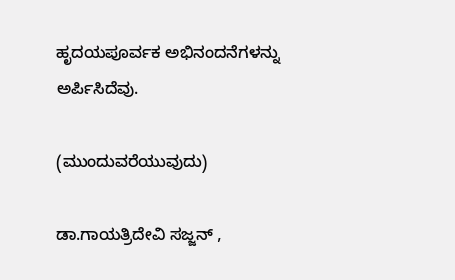ಹೃದಯಪೂರ್ವಕ ಅಭಿನಂದನೆಗಳನ್ನು ಅರ್ಪಿಸಿದೆವು.

(ಮುಂದುವರೆಯುವುದು)

ಡಾ.ಗಾಯತ್ರಿದೇವಿ ಸಜ್ಜನ್ ,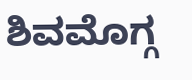ಶಿವಮೊಗ್ಗ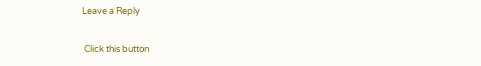Leave a Reply

 Click this button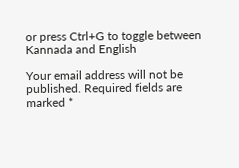or press Ctrl+G to toggle between Kannada and English

Your email address will not be published. Required fields are marked *